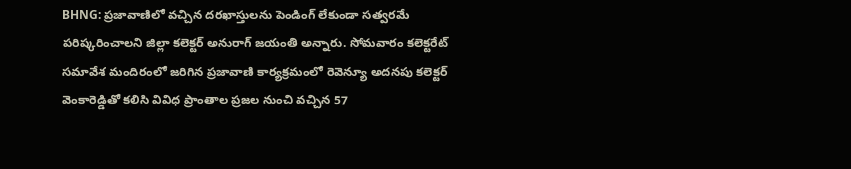BHNG: ప్రజావాణిలో వచ్చిన దరఖాస్తులను పెండింగ్ లేకుండా సత్వరమే పరిష్కరించాలని జిల్లా కలెక్టర్ అనురాగ్ జయంతి అన్నారు. సోమవారం కలెక్టరేట్ సమావేశ మందిరంలో జరిగిన ప్రజావాణి కార్యక్రమంలో రెవెన్యూ అదనపు కలెక్టర్ వెంకారెడ్డితో కలిసి వివిధ ప్రాంతాల ప్రజల నుంచి వచ్చిన 57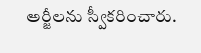అర్జీలను స్వీకరించారు.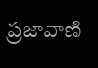ప్రజావాణి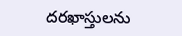దరఖాస్తులను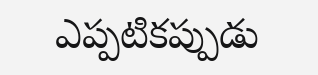ఎప్పటికప్పుడు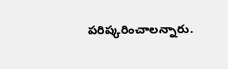పరిష్కరించాలన్నారు.